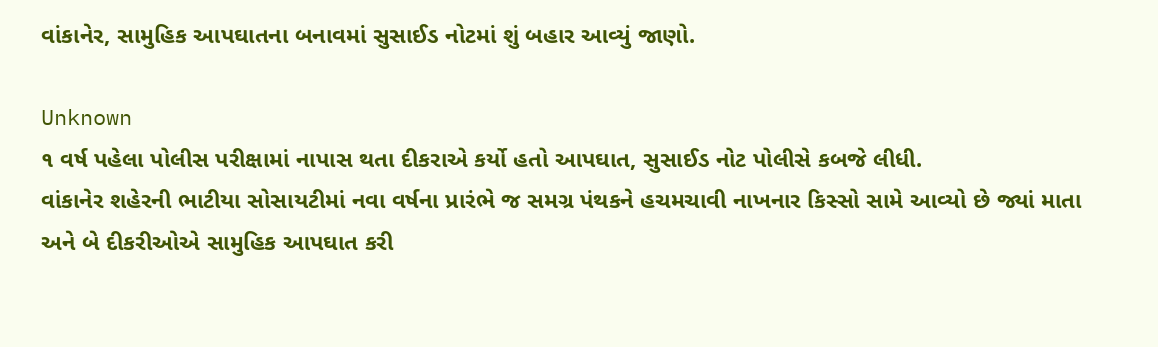વાંકાનેર, સામુહિક આપઘાતના બનાવમાં સુસાઈડ નોટમાં શું બહાર આવ્યું જાણો.

Unknown
૧ વર્ષ પહેલા પોલીસ પરીક્ષામાં નાપાસ થતા દીકરાએ કર્યો હતો આપઘાત, સુસાઈડ નોટ પોલીસે કબજે લીધી.
વાંકાનેર શહેરની ભાટીયા સોસાયટીમાં નવા વર્ષના પ્રારંભે જ સમગ્ર પંથકને હચમચાવી નાખનાર કિસ્સો સામે આવ્યો છે જ્યાં માતા અને બે દીકરીઓએ સામુહિક આપઘાત કરી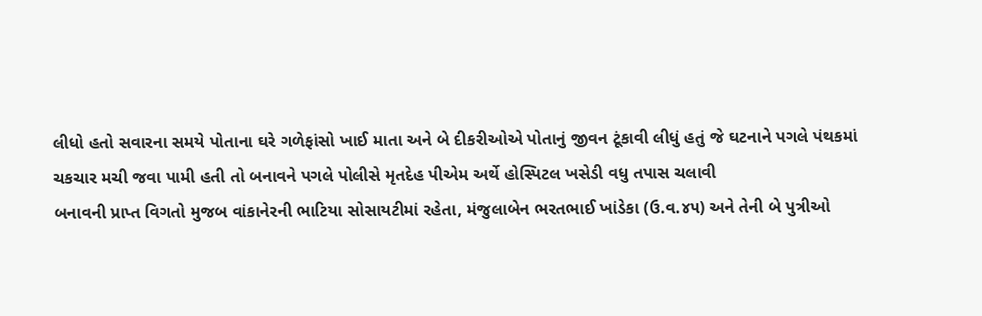લીધો હતો સવારના સમયે પોતાના ઘરે ગળેફાંસો ખાઈ માતા અને બે દીકરીઓએ પોતાનું જીવન ટૂંકાવી લીધું હતું જે ઘટનાને પગલે પંથકમાં ચકચાર મચી જવા પામી હતી તો બનાવને પગલે પોલીસે મૃતદેહ પીએમ અર્થે હોસ્પિટલ ખસેડી વધુ તપાસ ચલાવી
બનાવની પ્રાપ્ત વિગતો મુજબ વાંકાનેરની ભાટિયા સોસાયટીમાં રહેતા, મંજુલાબેન ભરતભાઈ ખાંડેકા (ઉ.વ.૪૫) અને તેની બે પુત્રીઓ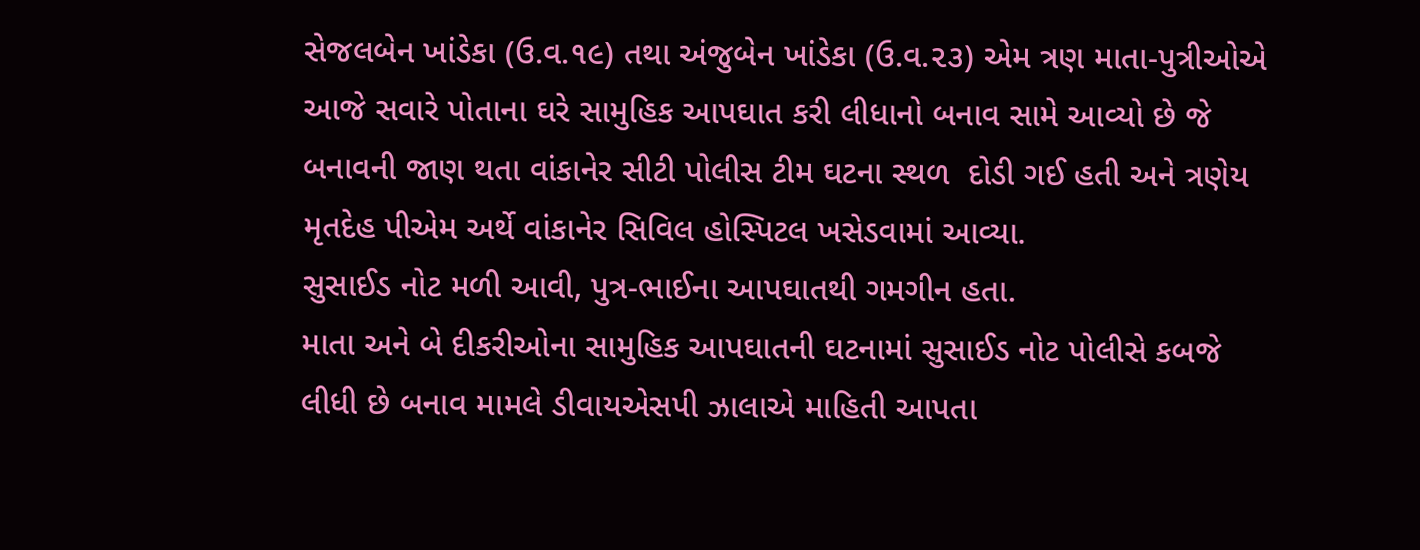સેજલબેન ખાંડેકા (ઉ.વ.૧૯) તથા અંજુબેન ખાંડેકા (ઉ.વ.૨૩) એમ ત્રણ માતા-પુત્રીઓએ આજે સવારે પોતાના ઘરે સામુહિક આપઘાત કરી લીધાનો બનાવ સામે આવ્યો છે જે બનાવની જાણ થતા વાંકાનેર સીટી પોલીસ ટીમ ઘટના સ્થળ  દોડી ગઈ હતી અને ત્રણેય મૃતદેહ પીએમ અર્થે વાંકાનેર સિવિલ હોસ્પિટલ ખસેડવામાં આવ્યા.
સુસાઈડ નોટ મળી આવી, પુત્ર-ભાઈના આપઘાતથી ગમગીન હતા.
માતા અને બે દીકરીઓના સામુહિક આપઘાતની ઘટનામાં સુસાઈડ નોટ પોલીસે કબજે લીધી છે બનાવ મામલે ડીવાયએસપી ઝાલાએ માહિતી આપતા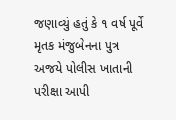જણાવ્યું હતું કે ૧ વર્ષ પૂર્વે મૃતક મંજુબેનના પુત્ર અજયે પોલીસ ખાતાની પરીક્ષા આપી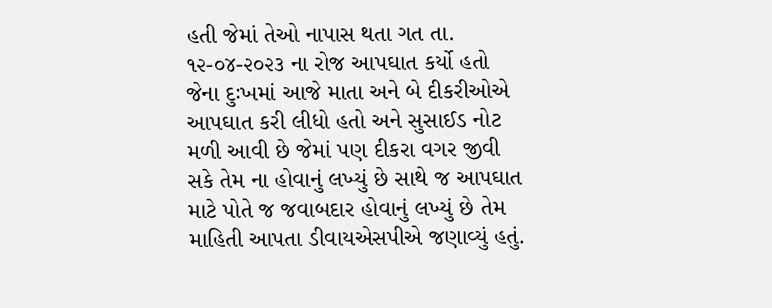હતી જેમાં તેઓ નાપાસ થતા ગત તા. ૧૨-૦૪-૨૦૨૩ ના રોજ આપઘાત કર્યો હતો જેના દુઃખમાં આજે માતા અને બે દીકરીઓએ આપઘાત કરી લીધો હતો અને સુસાઈડ નોટ મળી આવી છે જેમાં પણ દીકરા વગર જીવી સકે તેમ ના હોવાનું લખ્યું છે સાથે જ આપઘાત માટે પોતે જ જવાબદાર હોવાનું લખ્યું છે તેમ માહિતી આપતા ડીવાયએસપીએ જણાવ્યું હતું.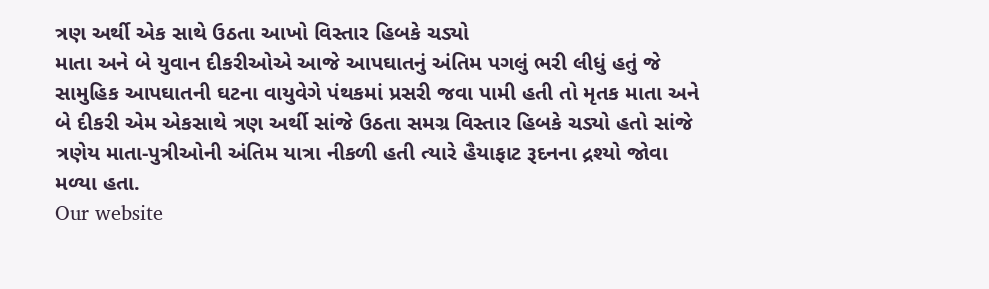ત્રણ અર્થી એક સાથે ઉઠતા આખો વિસ્તાર હિબકે ચડ્યો
માતા અને બે યુવાન દીકરીઓએ આજે આપઘાતનું અંતિમ પગલું ભરી લીધું હતું જે સામુહિક આપઘાતની ઘટના વાયુવેગે પંથકમાં પ્રસરી જવા પામી હતી તો મૃતક માતા અને બે દીકરી એમ એકસાથે ત્રણ અર્થી સાંજે ઉઠતા સમગ્ર વિસ્તાર હિબકે ચડ્યો હતો સાંજે ત્રણેય માતા-પુત્રીઓની અંતિમ યાત્રા નીકળી હતી ત્યારે હૈયાફાટ રૂદનના દ્રશ્યો જોવા મળ્યા હતા.
Our website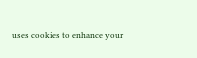uses cookies to enhance your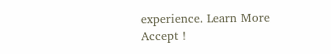experience. Learn More
Accept !